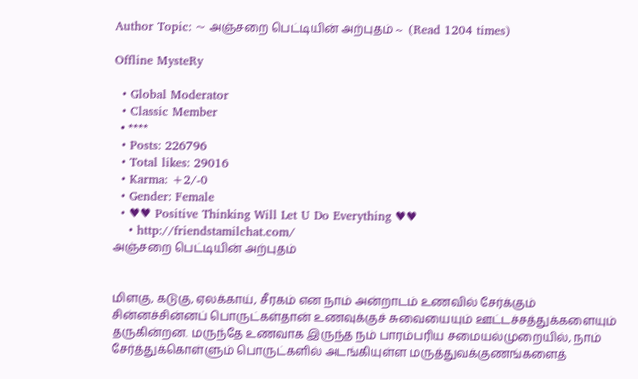Author Topic: ~ அஞ்சறை பெட்டியின் அற்புதம் ~  (Read 1204 times)

Offline MysteRy

  • Global Moderator
  • Classic Member
  • ****
  • Posts: 226796
  • Total likes: 29016
  • Karma: +2/-0
  • Gender: Female
  • ♥♥ Positive Thinking Will Let U Do Everything ♥♥
    • http://friendstamilchat.com/
அஞ்சறை பெட்டியின் அற்புதம்


மிளகு, கடுகு, ஏலக்காய், சீரகம் என நாம் அன்றாடம் உணவில் சேர்க்கும் சின்னச்சின்னப் பொருட்கள்தான் உணவுக்குச் சுவையையும் ஊட்டச்சத்துக்களையும் தருகின்றன. மருந்தே உணவாக இருந்த நம் பாரம்பரிய சமையல்முறையில், நாம் சேர்த்துக்கொள்ளும் பொருட்களில் அடங்கியுள்ள மருத்துவக்குணங்களைத்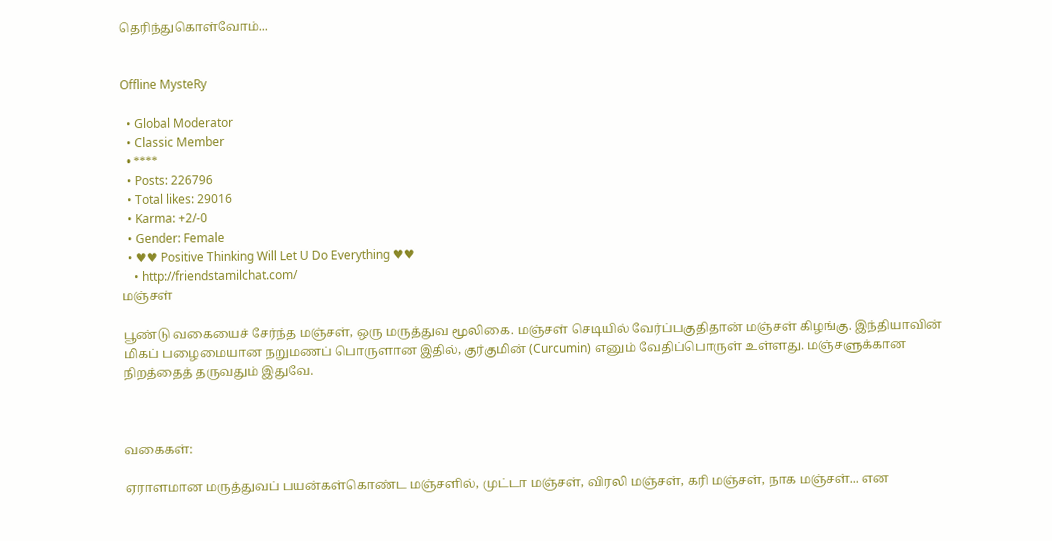தெரிந்துகொள்வோம்...


Offline MysteRy

  • Global Moderator
  • Classic Member
  • ****
  • Posts: 226796
  • Total likes: 29016
  • Karma: +2/-0
  • Gender: Female
  • ♥♥ Positive Thinking Will Let U Do Everything ♥♥
    • http://friendstamilchat.com/
மஞ்சள்

பூண்டு வகையைச் சேர்ந்த மஞ்சள், ஒரு மருத்துவ மூலிகை. மஞ்சள் செடியில் வேர்ப்பகுதிதான் மஞ்சள் கிழங்கு. இந்தியாவின் மிகப் பழைமையான நறுமணப் பொருளான இதில், குர்குமின் (Curcumin) எனும் வேதிப்பொருள் உள்ளது. மஞ்சளுக்கான நிறத்தைத் தருவதும் இதுவே.



வகைகள்:

ஏராளமான மருத்துவப் பயன்கள்கொண்ட மஞ்சளில், முட்டா மஞ்சள், விரலி மஞ்சள், கரி மஞ்சள், நாக மஞ்சள்... என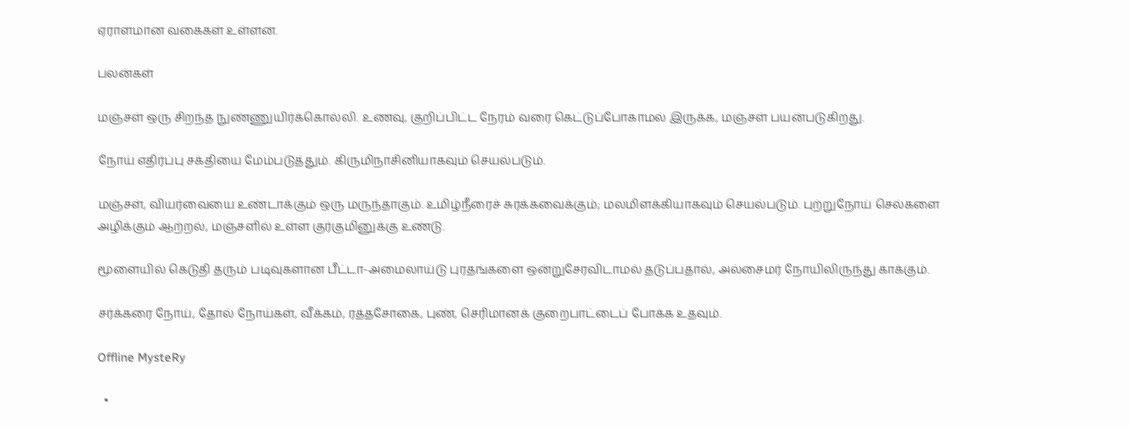ஏராளமான வகைகள் உள்ளன.

பலன்கள்

மஞ்சள் ஒரு சிறந்த நுண்ணுயிர்க்கொல்லி. உணவு, குறிப்பிட்ட நேரம் வரை கெட்டுப்போகாமல் இருக்க, மஞ்சள் பயன்படுகிறது.

நோய் எதிர்ப்பு சக்தியை மேம்படுத்தும். கிருமிநாசினியாகவும் செயல்படும்.

மஞ்சள், வியர்வையை உண்டாக்கும் ஒரு மருந்தாகும். உமிழ்நீரைச் சுரக்கவைக்கும்; மலமிளக்கியாகவும் செயல்படும். புற்றுநோய் செல்களை அழிக்கும் ஆற்றல், மஞ்சளில் உள்ள குர்குமினுக்கு உண்டு.

மூளையில் கெடுதி தரும் படிவுகளான பீட்டா-அமைலாய்டு புரதங்களை ஒன்றுசேரவிடாமல் தடுப்பதால், அல்சைமர் நோயிலிருந்து காக்கும்.

சர்க்கரை நோய், தோல் நோய்கள், வீக்கம், ரத்தசோகை, புண், செரிமானக் குறைபாட்டைப் போக்க உதவும்.

Offline MysteRy

  •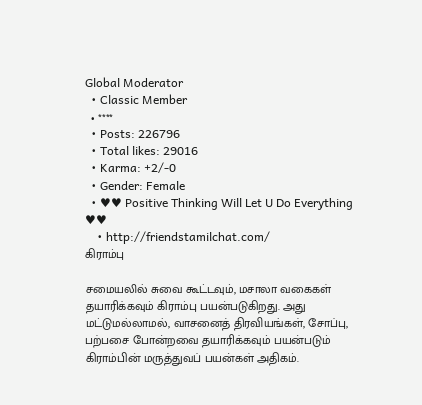Global Moderator
  • Classic Member
  • ****
  • Posts: 226796
  • Total likes: 29016
  • Karma: +2/-0
  • Gender: Female
  • ♥♥ Positive Thinking Will Let U Do Everything ♥♥
    • http://friendstamilchat.com/
கிராம்பு

சமையலில் சுவை கூட்டவும், மசாலா வகைகள் தயாரிக்கவும் கிராம்பு பயன்படுகிறது. அது மட்டுமல்லாமல், வாசனைத் திரவியங்கள், சோப்பு, பற்பசை போன்றவை தயாரிக்கவும் பயன்படும் கிராம்பின் மருத்துவப் பயன்கள் அதிகம்.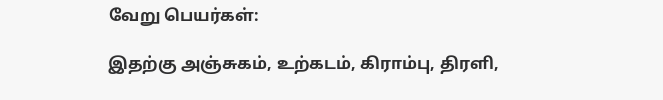வேறு பெயர்கள்:

இதற்கு அஞ்சுகம், உற்கடம், கிராம்பு, திரளி,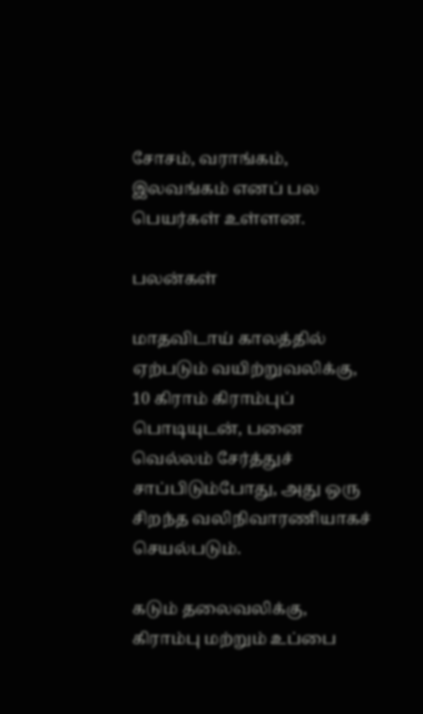சோசம், வராங்கம், இலவங்கம் எனப் பல பெயர்கள் உள்ளன.

பலன்கள்

மாதவிடாய் காலத்தில் ஏற்படும் வயிற்றுவலிக்கு, 10 கிராம் கிராம்புப் பொடியுடன், பனை வெல்லம் சேர்த்துச் சாப்பிடும்போது, அது ஒரு சிறந்த வலிநிவாரணியாகச் செயல்படும்.

கடும் தலைவலிக்கு, கிராம்பு மற்றும் உப்பை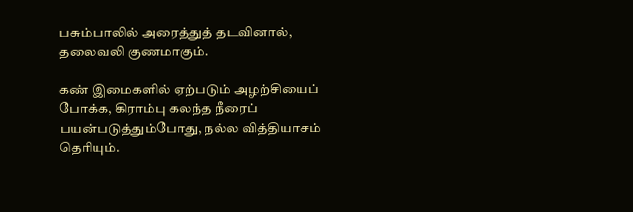பசும்பாலில் அரைத்துத் தடவினால், தலைவலி குணமாகும்.

கண் இமைகளில் ஏற்படும் அழற்சியைப் போக்க, கிராம்பு கலந்த நீரைப் பயன்படுத்தும்போது, நல்ல வித்தியாசம் தெரியும்.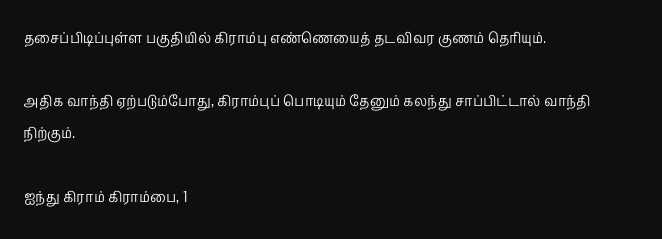தசைப்பிடிப்புள்ள பகுதியில் கிராம்பு எண்ணெயைத் தடவிவர குணம் தெரியும்.

அதிக வாந்தி ஏற்படும்போது, கிராம்புப் பொடியும் தேனும் கலந்து சாப்பிட்டால் வாந்தி நிற்கும்.

ஐந்து கிராம் கிராம்பை, 1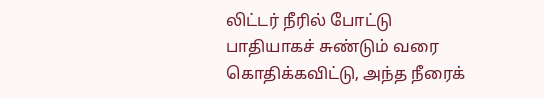லிட்டர் நீரில் போட்டு பாதியாகச் சுண்டும் வரை கொதிக்கவிட்டு, அந்த நீரைக்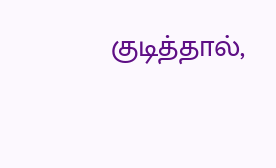குடித்தால்,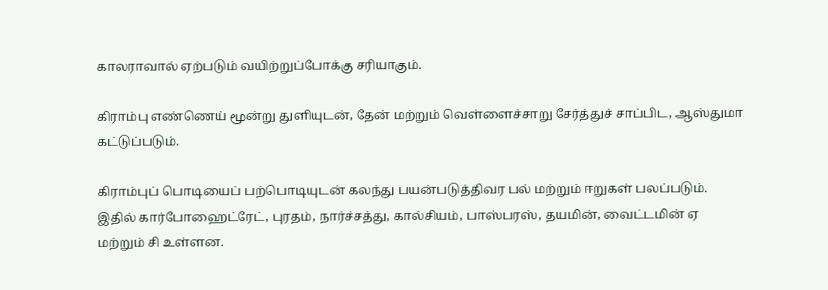காலராவால் ஏற்படும் வயிற்றுப்போக்கு சரியாகும்.

கிராம்பு எண்ணெய் மூன்று துளியுடன், தேன் மற்றும் வெள்ளைச்சாறு சேர்த்துச் சாப்பிட, ஆஸ்துமா கட்டுப்படும்.

கிராம்புப் பொடியைப் பற்பொடியுடன் கலந்து பயன்படுத்திவர பல் மற்றும் ஈறுகள் பலப்படும்.
இதில் கார்போஹைட்ரேட், புரதம், நார்ச்சத்து, கால்சியம், பாஸ்பரஸ், தயமின், வைட்டமின் ஏ மற்றும் சி உள்ளன.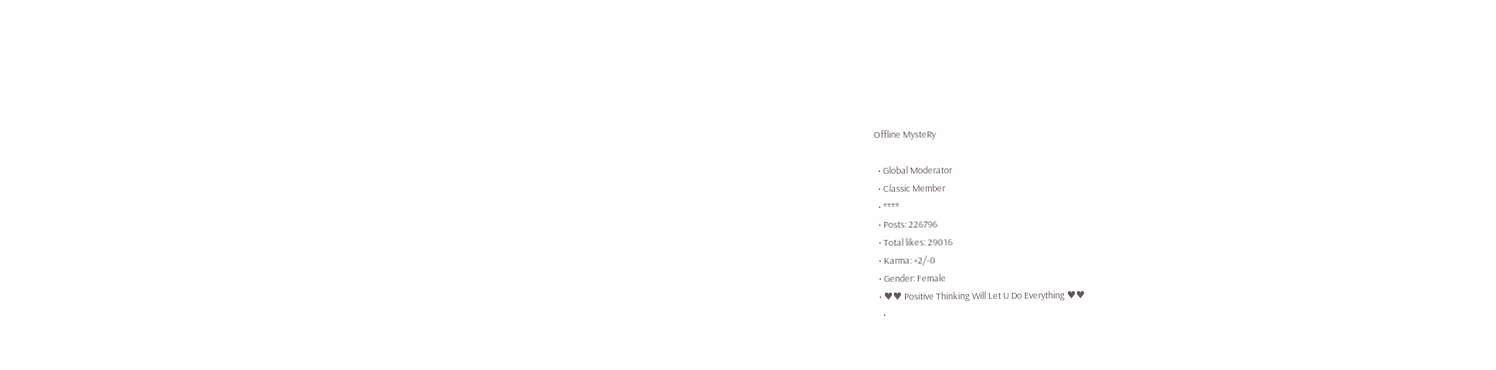Offline MysteRy

  • Global Moderator
  • Classic Member
  • ****
  • Posts: 226796
  • Total likes: 29016
  • Karma: +2/-0
  • Gender: Female
  • ♥♥ Positive Thinking Will Let U Do Everything ♥♥
    •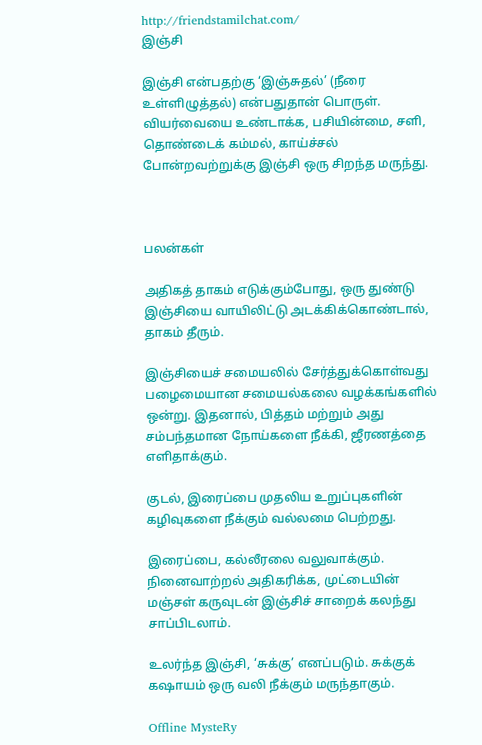http://friendstamilchat.com/
இஞ்சி

இஞ்சி என்பதற்கு ‘இஞ்சுதல்’ (நீரை உள்ளிழுத்தல்) என்பதுதான் பொருள். வியர்வையை உண்டாக்க, பசியின்மை, சளி, தொண்டைக் கம்மல், காய்ச்சல்  போன்றவற்றுக்கு இஞ்சி ஒரு சிறந்த மருந்து.



பலன்கள்

அதிகத் தாகம் எடுக்கும்போது, ஒரு துண்டு இஞ்சியை வாயிலிட்டு அடக்கிக்கொண்டால், தாகம் தீரும்.

இஞ்சியைச் சமையலில் சேர்த்துக்கொள்வது பழைமையான சமையல்கலை வழக்கங்களில் ஒன்று. இதனால், பித்தம் மற்றும் அது சம்பந்தமான நோய்களை நீக்கி, ஜீரணத்தை எளிதாக்கும்.

குடல், இரைப்பை முதலிய உறுப்புகளின் கழிவுகளை நீக்கும் வல்லமை பெற்றது.

இரைப்பை, கல்லீரலை வலுவாக்கும். நினைவாற்றல் அதிகரிக்க, முட்டையின் மஞ்சள் கருவுடன் இஞ்சிச் சாறைக் கலந்து சாப்பிடலாம்.

உலர்ந்த இஞ்சி, ‘சுக்கு’ எனப்படும். சுக்குக் கஷாயம் ஒரு வலி நீக்கும் மருந்தாகும்.

Offline MysteRy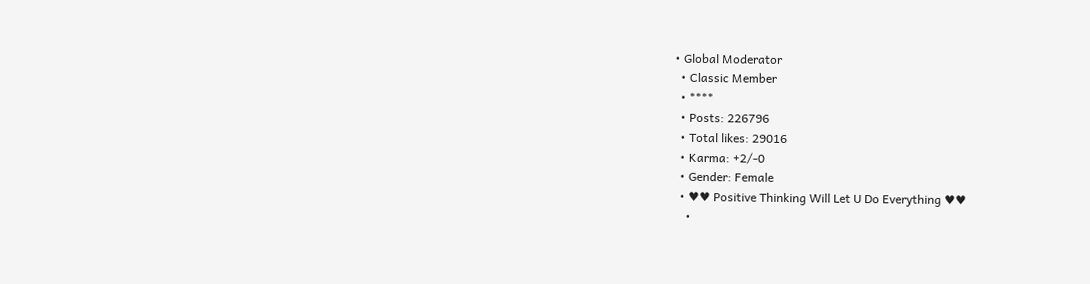• Global Moderator
  • Classic Member
  • ****
  • Posts: 226796
  • Total likes: 29016
  • Karma: +2/-0
  • Gender: Female
  • ♥♥ Positive Thinking Will Let U Do Everything ♥♥
    •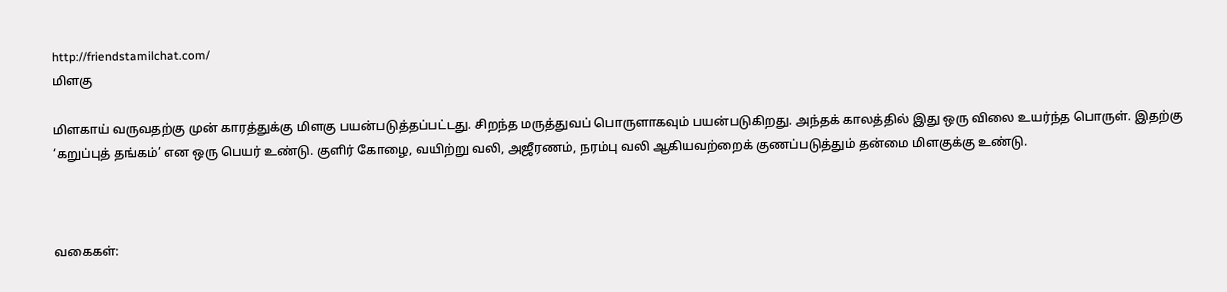http://friendstamilchat.com/
மிளகு

மிளகாய் வருவதற்கு முன் காரத்துக்கு மிளகு பயன்படுத்தப்பட்டது. சிறந்த மருத்துவப் பொருளாகவும் பயன்படுகிறது. அந்தக் காலத்தில் இது ஒரு விலை உயர்ந்த பொருள். இதற்கு ‘கறுப்புத் தங்கம்’ என ஒரு பெயர் உண்டு. குளிர் கோழை, வயிற்று வலி, அஜீரணம், நரம்பு வலி ஆகியவற்றைக் குணப்படுத்தும் தன்மை மிளகுக்கு உண்டு.



வகைகள்: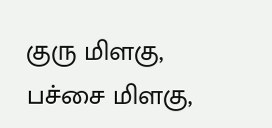குரு மிளகு, பச்சை மிளகு,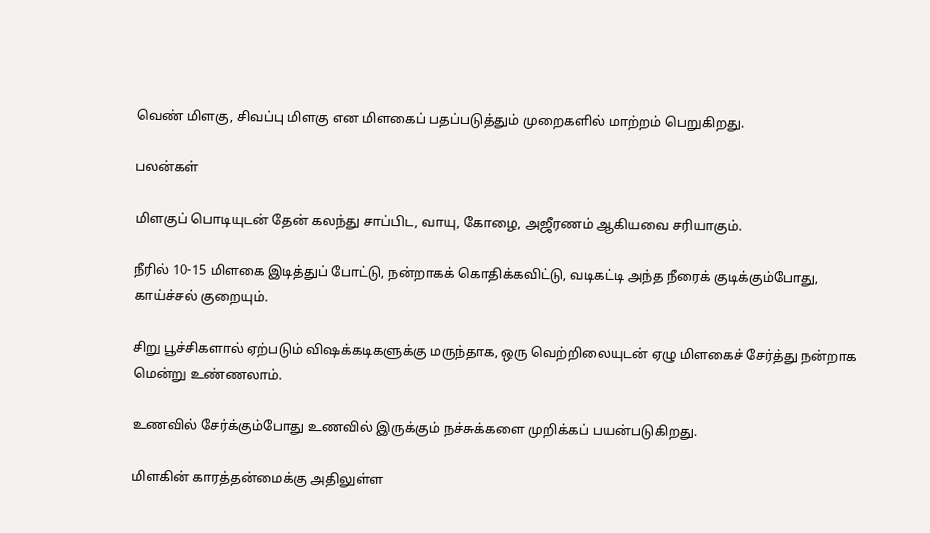வெண் மிளகு, சிவப்பு மிளகு என மிளகைப் பதப்படுத்தும் முறைகளில் மாற்றம் பெறுகிறது.

பலன்கள்

மிளகுப் பொடியுடன் தேன் கலந்து சாப்பிட, வாயு, கோழை, அஜீரணம் ஆகியவை சரியாகும்.

நீரில் 10-15 மிளகை இடித்துப் போட்டு, நன்றாகக் கொதிக்கவிட்டு, வடிகட்டி அந்த நீரைக் குடிக்கும்போது, காய்ச்சல் குறையும்.

சிறு பூச்சிகளால் ஏற்படும் விஷக்கடிகளுக்கு மருந்தாக, ஒரு வெற்றிலையுடன் ஏழு மிளகைச் சேர்த்து நன்றாக மென்று உண்ணலாம்.

உணவில் சேர்க்கும்போது உணவில் இருக்கும் நச்சுக்களை முறிக்கப் பயன்படுகிறது.

மிளகின் காரத்தன்மைக்கு அதிலுள்ள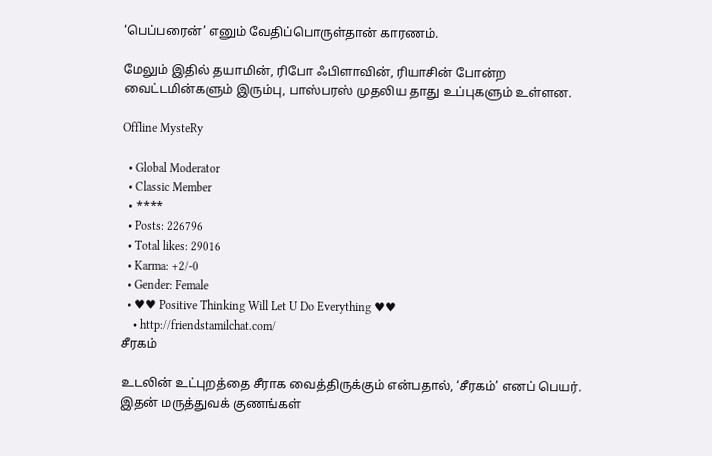‘பெப்பரைன்’ எனும் வேதிப்பொருள்தான் காரணம்.

மேலும் இதில் தயாமின், ரிபோ ஃபிளாவின், ரியாசின் போன்ற வைட்டமின்களும் இரும்பு, பாஸ்பரஸ் முதலிய தாது உப்புகளும் உள்ளன.

Offline MysteRy

  • Global Moderator
  • Classic Member
  • ****
  • Posts: 226796
  • Total likes: 29016
  • Karma: +2/-0
  • Gender: Female
  • ♥♥ Positive Thinking Will Let U Do Everything ♥♥
    • http://friendstamilchat.com/
சீரகம்

உடலின் உட்புறத்தை சீராக வைத்திருக்கும் என்பதால், ‘சீரகம்’ எனப் பெயர். இதன் மருத்துவக் குணங்கள்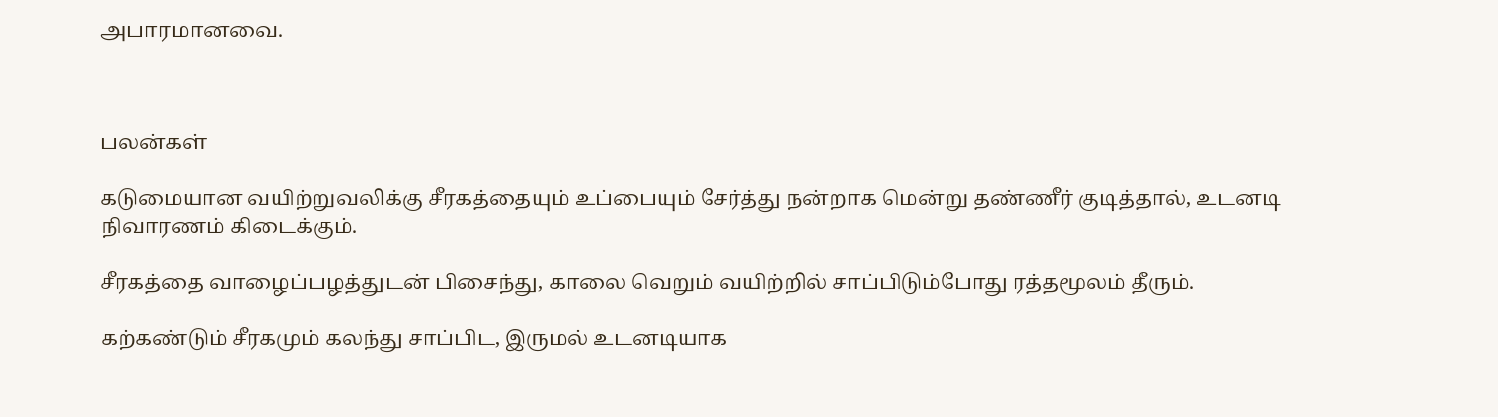அபாரமானவை.



பலன்கள்

கடுமையான வயிற்றுவலிக்கு சீரகத்தையும் உப்பையும் சேர்த்து நன்றாக மென்று தண்ணீர் குடித்தால், உடனடி நிவாரணம் கிடைக்கும்.

சீரகத்தை வாழைப்பழத்துடன் பிசைந்து, காலை வெறும் வயிற்றில் சாப்பிடும்போது ரத்தமூலம் தீரும்.

கற்கண்டும் சீரகமும் கலந்து சாப்பிட, இருமல் உடனடியாக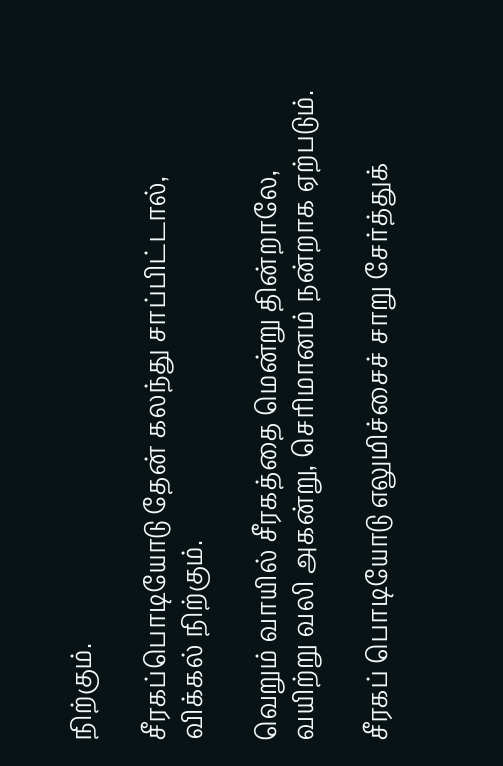நிற்கும்.

சீரகப்பொடியோடு தேன் கலந்து சாப்பிட்டால், விக்கல் நிற்கும்.

வெறும் வாயில் சீரகத்தை மென்று தின்றாலே, வயிற்று வலி அகன்று, செரிமானம் நன்றாக ஏற்படும்.

சீரகப் பொடியோடு எலுமிச்சைச் சாறு சேர்த்துக்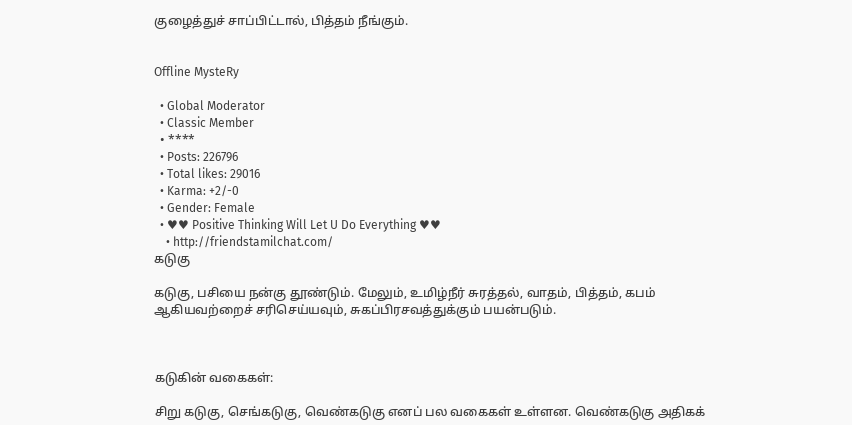குழைத்துச் சாப்பிட்டால், பித்தம் நீங்கும்.


Offline MysteRy

  • Global Moderator
  • Classic Member
  • ****
  • Posts: 226796
  • Total likes: 29016
  • Karma: +2/-0
  • Gender: Female
  • ♥♥ Positive Thinking Will Let U Do Everything ♥♥
    • http://friendstamilchat.com/
கடுகு

கடுகு, பசியை நன்கு தூண்டும். மேலும், உமிழ்நீர் சுரத்தல், வாதம், பித்தம், கபம் ஆகியவற்றைச் சரிசெய்யவும், சுகப்பிரசவத்துக்கும் பயன்படும்.



கடுகின் வகைகள்:

சிறு கடுகு, செங்கடுகு, வெண்கடுகு எனப் பல வகைகள் உள்ளன. வெண்கடுகு அதிகக்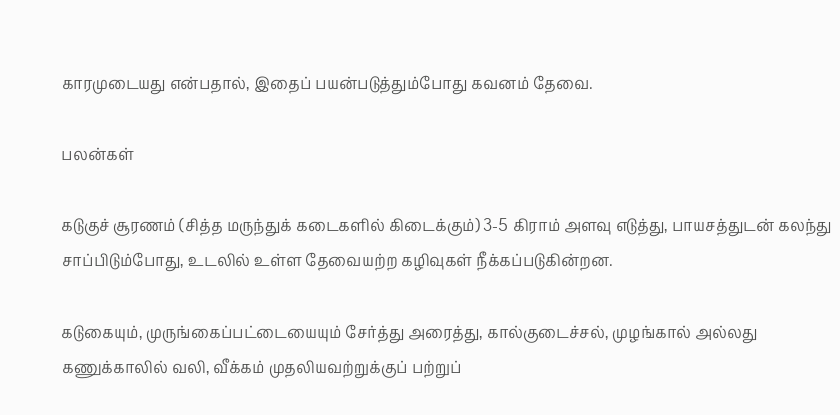காரமுடையது என்பதால், இதைப் பயன்படுத்தும்போது கவனம் தேவை.

பலன்கள்

கடுகுச் சூரணம் (சித்த மருந்துக் கடைகளில் கிடைக்கும்) 3-5 கிராம் அளவு எடுத்து, பாயசத்துடன் கலந்து சாப்பிடும்போது, உடலில் உள்ள தேவையற்ற கழிவுகள் நீக்கப்படுகின்றன.

கடுகையும், முருங்கைப்பட்டையையும் சேர்த்து அரைத்து, கால்குடைச்சல், முழங்கால் அல்லது கணுக்காலில் வலி, வீக்கம் முதலியவற்றுக்குப் பற்றுப்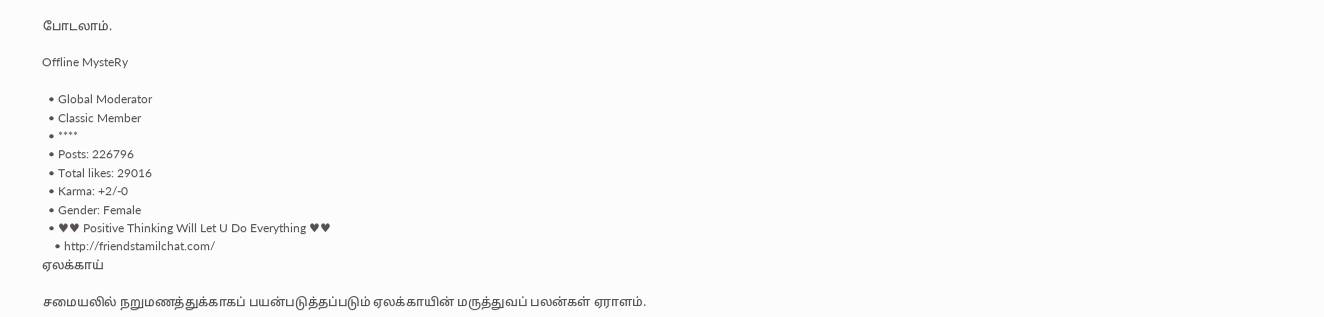போடலாம்.

Offline MysteRy

  • Global Moderator
  • Classic Member
  • ****
  • Posts: 226796
  • Total likes: 29016
  • Karma: +2/-0
  • Gender: Female
  • ♥♥ Positive Thinking Will Let U Do Everything ♥♥
    • http://friendstamilchat.com/
ஏலக்காய்

சமையலில் நறுமணத்துக்காகப் பயன்படுத்தப்படும் ஏலக்காயின் மருத்துவப் பலன்கள் ஏராளம்.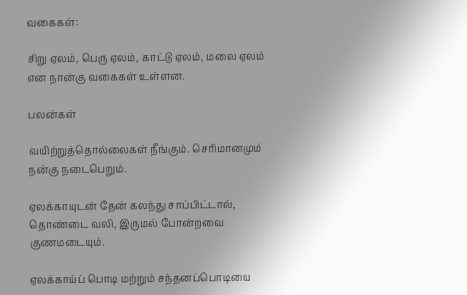வகைகள்:

சிறு ஏலம், பெரு ஏலம், காட்டு ஏலம், மலை ஏலம் என நான்கு வகைகள் உள்ளன.

பலன்கள்

வயிற்றுத்தொல்லைகள் நீங்கும். செரிமானமும் நன்கு நடைபெறும்.

ஏலக்காயுடன் தேன் கலந்து சாப்பிட்டால், தொண்டை வலி, இருமல் போன்றவை குணமடையும்.

ஏலக்காய்ப் பொடி மற்றும் சந்தனப்பொடியை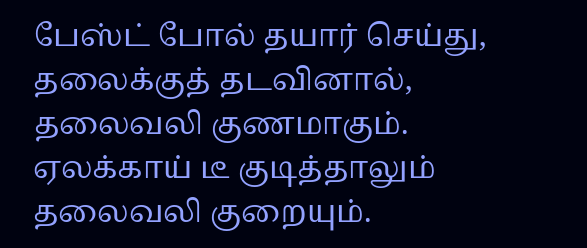பேஸ்ட் போல் தயார் செய்து, தலைக்குத் தடவினால், தலைவலி குணமாகும். ஏலக்காய் டீ குடித்தாலும் தலைவலி குறையும்.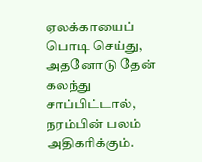ஏலக்காயைப் பொடி செய்து, அதனோடு தேன் கலந்து சாப்பிட்டால், நரம்பின் பலம் அதிகரிக்கும்.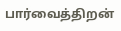பார்வைத்திறன்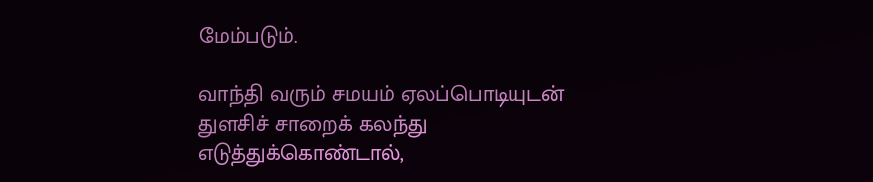மேம்படும்.

வாந்தி வரும் சமயம் ஏலப்பொடியுடன் துளசிச் சாறைக் கலந்து எடுத்துக்கொண்டால்,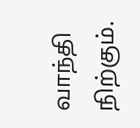வாந்தி நிற்கும்.